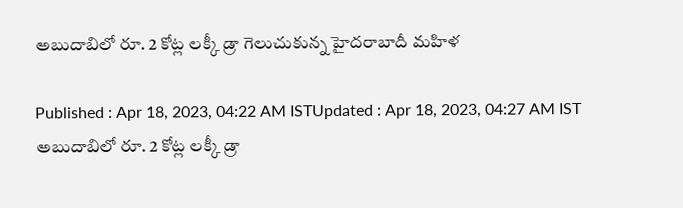అబుదాబిలో రూ. 2 కోట్ల లక్కీ డ్రా గెలుచుకున్న హైదరాబాదీ మహిళ

Published : Apr 18, 2023, 04:22 AM ISTUpdated : Apr 18, 2023, 04:27 AM IST
అబుదాబిలో రూ. 2 కోట్ల లక్కీ డ్రా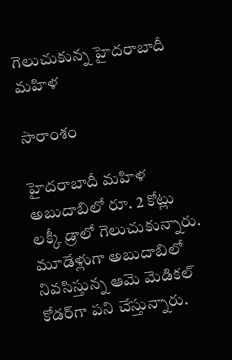గెలుచుకున్న హైదరాబాదీ మహిళ

సారాంశం

హైదరాబాదీ మహిళ అబుదాబిలో రూ. 2 కోట్లు లక్కీ డ్రాలో గెలుచుకున్నారు. మూడేళ్లుగా అబుదాబిలో నివసిస్తున్న ఆమె మెడికల్ కోడర్‌గా పని చేస్తున్నారు.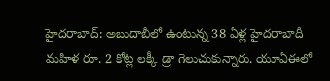హైదరాబాద్: అబుదాబీలో ఉంటున్న 38 ఏళ్ల హైదరాబాదీ మహిళ రూ. 2 కోట్ల లక్కీ డ్రా గెలుచుకున్నారు. యూఏఈలో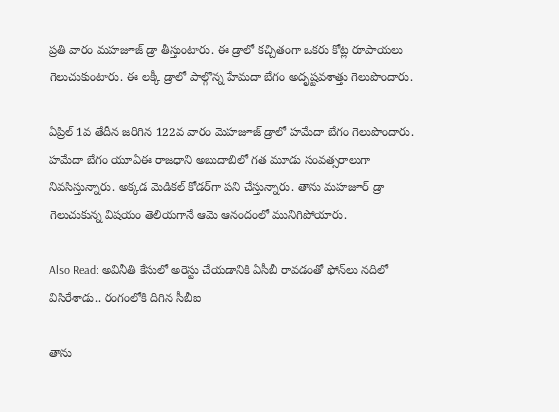ప్రతి వారం మహజూజ్ డ్రా తీస్తుంటారు. ఈ డ్రాలో కచ్చితంగా ఒకరు కోట్ల రూపాయలు గెలుచుకుంటారు. ఈ లక్కీ డ్రాలో పాల్గొన్న హేమదా బేగం అదృష్టవశాత్తు గెలుపొందారు.

ఏప్రిల్ 1వ తేదీన జరిగిన 122వ వారం మెహజూజ్ డ్రాలో హమేదా బేగం గెలుపొందారు. హమేదా బేగం యూఏఈ రాజధాని అబుదాబిలో గత మూడు సంవత్సరాలుగా నివసిస్తున్నారు. అక్కడ మెడికల్ కోడర్‌గా పని చేస్తున్నారు. తాను మహజూర్ డ్రా గెలుచుకున్న విషయం తెలియగానే ఆమె ఆనందంలో మునిగిపోయారు.

Also Read: అవినీతి కేసులో అరెస్టు చేయడానికి ఏసీబీ రావడంతో ఫోన్‌లు నదిలో విసిరేశాడు.. రంగంలోకి దిగిన సీబీఐ

తాను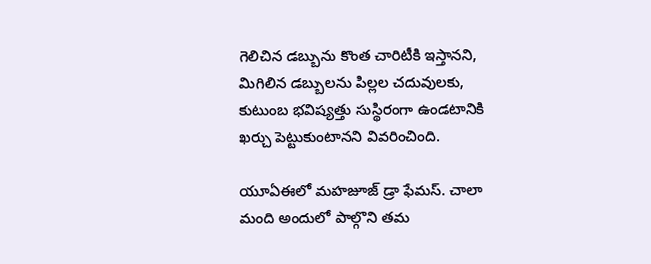గెలిచిన డబ్బును కొంత చారిటీకి ఇస్తానని, మిగిలిన డబ్బులను పిల్లల చదువులకు, కుటుంబ భవిష్యత్తు సుస్థిరంగా ఉండటానికి ఖర్చు పెట్టుకుంటానని వివరించింది.

యూఏఈలో మహజూజ్ డ్రా ఫేమస్. చాలా మంది అందులో పాల్గొని తమ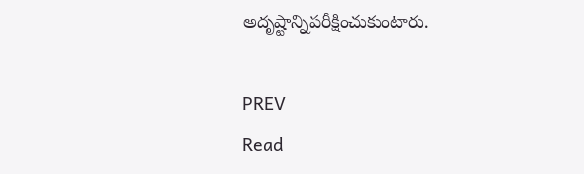అదృష్టాన్నిపరీక్షించుకుంటారు.

PREV
Read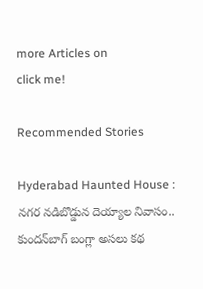more Articles on
click me!

Recommended Stories

Hyderabad Haunted House : నగర నడిబొడ్డున దెయ్యాల నివాసం.. కుందన్‌బాగ్‌ బంగ్లా అసలు కథ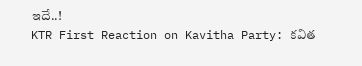ఇదే..!
KTR First Reaction on Kavitha Party: కవిత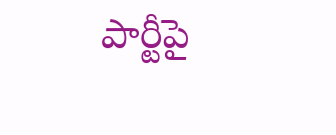పార్టీపై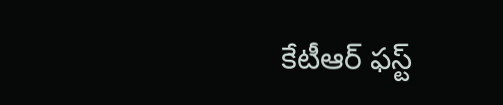కేటీఆర్‌ ఫస్ట్‌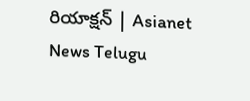రియాక్షన్‌ | Asianet News Telugu